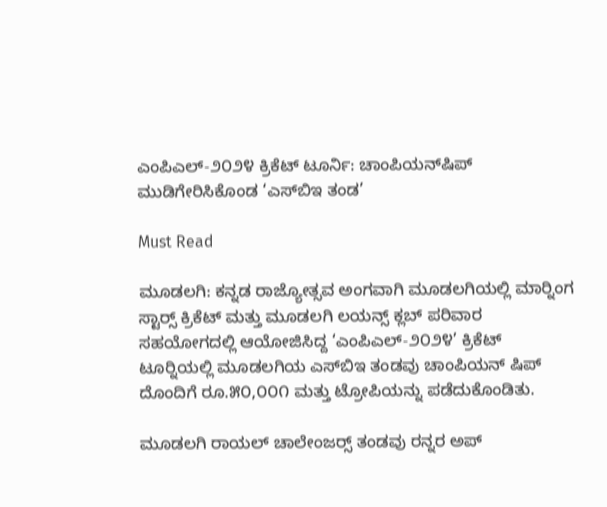ಎಂಪಿಎಲ್-೨೦೨೪ ಕ್ರಿಕೆಟ್ ಟೂರ್ನಿ: ಚಾಂಪಿಯನ್‌ಷಿಪ್ ಮುಡಿಗೇರಿಸಿಕೊಂಡ ‘ಎಸ್‌ಬಿಇ ತಂಡ’

Must Read

ಮೂಡಲಗಿ: ಕನ್ನಡ ರಾಜ್ಯೋತ್ಸವ ಅಂಗವಾಗಿ ಮೂಡಲಗಿಯಲ್ಲಿ ಮಾರ‍್ನಿಂಗ ಸ್ಟಾರ‍್ಸ್ ಕ್ರಿಕೆಟ್ ಮತ್ತು ಮೂಡಲಗಿ ಲಯನ್ಸ್ ಕ್ಲಬ್ ಪರಿವಾರ ಸಹಯೋಗದಲ್ಲಿ ಆಯೋಜಿಸಿದ್ದ ‘ಎಂಪಿಎಲ್-೨೦೨೪’ ಕ್ರಿಕೆಟ್ ಟೂರ‍್ನಿಯಲ್ಲಿ ಮೂಡಲಗಿಯ ಎಸ್‌ಬಿಇ ತಂಡವು ಚಾಂಪಿಯನ್ ಷಿಪ್ ದೊಂದಿಗೆ ರೂ.೫೦,೦೦೧ ಮತ್ತು ಟ್ರೋಪಿಯನ್ನು ಪಡೆದುಕೊಂಡಿತು.

ಮೂಡಲಗಿ ರಾಯಲ್ ಚಾಲೇಂಜರ‍್ಸ್ ತಂಡವು ರನ್ನರ ಅಪ್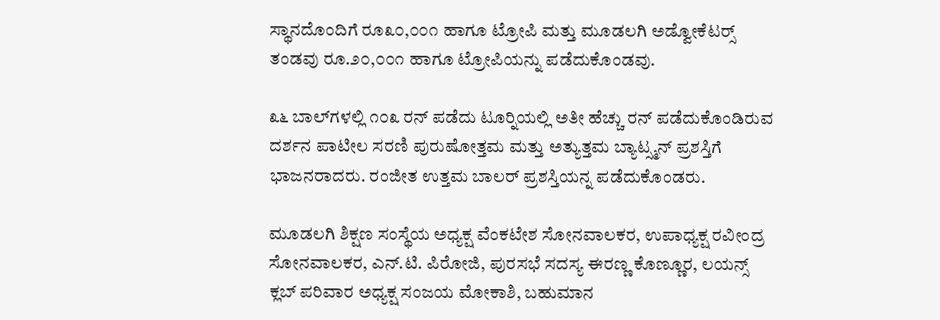ಸ್ಥಾನದೊಂದಿಗೆ ರೂ೩೦,೦೦೧ ಹಾಗೂ ಟ್ರೋಪಿ ಮತ್ತು ಮೂಡಲಗಿ ಅಡ್ವೋಕೆಟರ‍್ಸ್ ತಂಡವು ರೂ.೨೦,೦೦೧ ಹಾಗೂ ಟ್ರೋಪಿಯನ್ನು ಪಡೆದುಕೊಂಡವು.

೩೬ ಬಾಲ್‌ಗಳಲ್ಲಿ ೧೦೩ ರನ್ ಪಡೆದು ಟೂರ‍್ನಿಯಲ್ಲಿ ಅತೀ ಹೆಚ್ಚು ರನ್ ಪಡೆದುಕೊಂಡಿರುವ ದರ್ಶನ ಪಾಟೀಲ ಸರಣಿ ಪುರುಷೋತ್ತಮ ಮತ್ತು ಅತ್ಯುತ್ತಮ ಬ್ಯಾಟ್ಸ್ಮನ್ ಪ್ರಶಸ್ತಿಗೆ ಭಾಜನರಾದರು. ರಂಜೀತ ಉತ್ತಮ ಬಾಲರ್ ಪ್ರಶಸ್ತಿಯನ್ನ ಪಡೆದುಕೊಂಡರು.

ಮೂಡಲಗಿ ಶಿಕ್ಷಣ ಸಂಸ್ಥೆಯ ಅಧ್ಯಕ್ಷ ವೆಂಕಟೇಶ ಸೋನವಾಲಕರ, ಉಪಾಧ್ಯಕ್ಷ ರವೀಂದ್ರ ಸೋನವಾಲಕರ, ಎನ್.ಟಿ. ಪಿರೋಜಿ, ಪುರಸಭೆ ಸದಸ್ಯ ಈರಣ್ಣ ಕೊಣ್ಣೂರ, ಲಯನ್ಸ್ ಕ್ಲಬ್ ಪರಿವಾರ ಅಧ್ಯಕ್ಷ ಸಂಜಯ ಮೋಕಾಶಿ, ಬಹುಮಾನ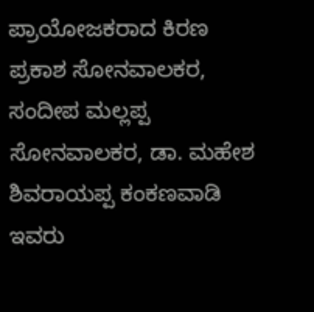ಪ್ರಾಯೋಜಕರಾದ ಕಿರಣ ಪ್ರಕಾಶ ಸೋನವಾಲಕರ, ಸಂದೀಪ ಮಲ್ಲಪ್ಪ ಸೋನವಾಲಕರ, ಡಾ. ಮಹೇಶ ಶಿವರಾಯಪ್ಪ ಕಂಕಣವಾಡಿ ಇವರು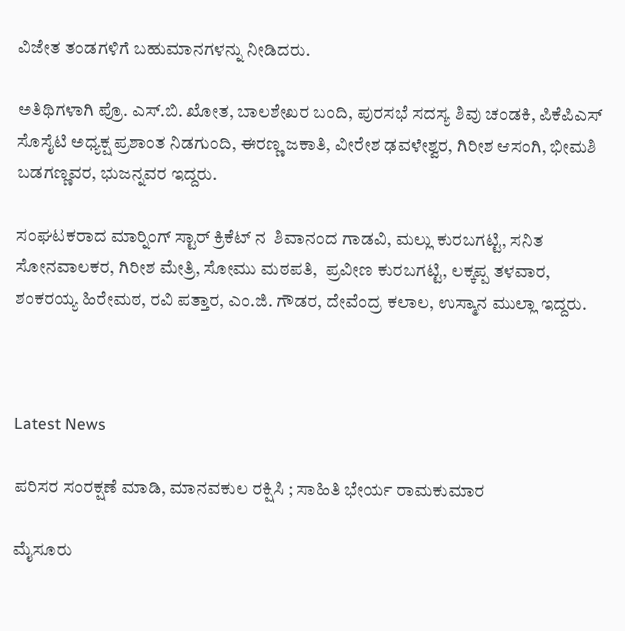ವಿಜೇತ ತಂಡಗಳಿಗೆ ಬಹುಮಾನಗಳನ್ನು ನೀಡಿದರು.

ಅತಿಥಿಗಳಾಗಿ ಪ್ರೊ. ಎಸ್.ಬಿ. ಖೋತ, ಬಾಲಶೇಖರ ಬಂದಿ, ಪುರಸಭೆ ಸದಸ್ಯ ಶಿವು ಚಂಡಕಿ, ಪಿಕೆಪಿಎಸ್ ಸೊಸೈಟಿ ಅಧ್ಯಕ್ಷ ಪ್ರಶಾಂತ ನಿಡಗುಂದಿ, ಈರಣ್ಣ ಜಕಾತಿ, ವೀರೇಶ ಢವಳೇಶ್ವರ, ಗಿರೀಶ ಆಸಂಗಿ, ಭೀಮಶಿ ಬಡಗಣ್ಣವರ, ಭುಜನ್ನವರ ಇದ್ದರು.

ಸಂಘಟಕರಾದ ಮಾರ‍್ನಿಂಗ್ ಸ್ಟಾರ್ ಕ್ರಿಕೆಟ್ ನ  ಶಿವಾನಂದ ಗಾಡವಿ, ಮಲ್ಲು ಕುರಬಗಟ್ಟಿ, ಸನಿತ ಸೋನವಾಲಕರ, ಗಿರೀಶ ಮೇತ್ರಿ, ಸೋಮು ಮಠಪತಿ,  ಪ್ರವೀಣ ಕುರಬಗಟ್ಟಿ, ಲಕ್ಕಪ್ಪ ತಳವಾರ, ಶಂಕರಯ್ಯ ಹಿರೇಮಠ, ರವಿ ಪತ್ತಾರ, ಎಂ.ಜಿ. ಗೌಡರ, ದೇವೆಂದ್ರ ಕಲಾಲ, ಉಸ್ಮಾನ ಮುಲ್ಲಾ ಇದ್ದರು.



Latest News

ಪರಿಸರ ಸಂರಕ್ಷಣೆ ಮಾಡಿ, ಮಾನವಕುಲ ರಕ್ಷಿಸಿ ; ಸಾಹಿತಿ ಭೇರ್ಯ ರಾಮಕುಮಾರ

ಮೈಸೂರು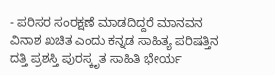- ಪರಿಸರ ಸಂರಕ್ಷಣೆ ಮಾಡದಿದ್ದರೆ ಮಾನವನ ವಿನಾಶ ಖಚಿತ ಎಂದು ಕನ್ನಡ ಸಾಹಿತ್ಯ ಪರಿಷತ್ತಿನ ದತ್ತಿ ಪ್ರಶಸ್ತಿ ಪುರಸ್ಕೃತ ಸಾಹಿತಿ ಭೇರ್ಯ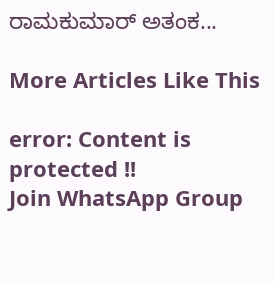ರಾಮಕುಮಾರ್ ಅತಂಕ...

More Articles Like This

error: Content is protected !!
Join WhatsApp Group